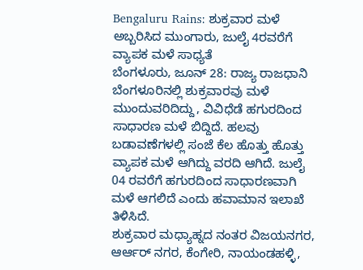Bengaluru Rains: ಶುಕ್ರವಾರ ಮಳೆ ಅಬ್ಬರಿಸಿದ ಮುಂಗಾರು, ಜುಲೈ 4ರವರೆಗೆ ವ್ಯಾಪಕ ಮಳೆ ಸಾಧ್ಯತೆ
ಬೆಂಗಳೂರು, ಜೂನ್ 28: ರಾಜ್ಯ ರಾಜಧಾನಿ ಬೆಂಗಳೂರಿನಲ್ಲಿ ಶುಕ್ರವಾರವು ಮಳೆ ಮುಂದುವರಿದಿದ್ದು, ವಿವಿಧೆಡೆ ಹಗುರದಿಂದ ಸಾಧಾರಣ ಮಳೆ ಬಿದ್ದಿದೆ. ಹಲವು ಬಡಾವಣೆಗಳಲ್ಲಿ ಸಂಜೆ ಕೆಲ ಹೊತ್ತು ಹೊತ್ತು ವ್ಯಾಪಕ ಮಳೆ ಆಗಿದ್ದು ವರದಿ ಆಗಿದೆ. ಜುಲೈ 04 ರವರೆಗೆ ಹಗುರದಿಂದ ಸಾಧಾರಣವಾಗಿ ಮಳೆ ಆಗಲಿದೆ ಎಂದು ಹವಾಮಾನ ಇಲಾಖೆ ತಿಳಿಸಿದೆ.
ಶುಕ್ರವಾರ ಮಧ್ಯಾಹ್ನದ ನಂತರ ವಿಜಯನಗರ, ಆರ್ಆರ್ ನಗರ, ಕೆಂಗೇರಿ, ನಾಯಂಡಹಳ್ಳಿ,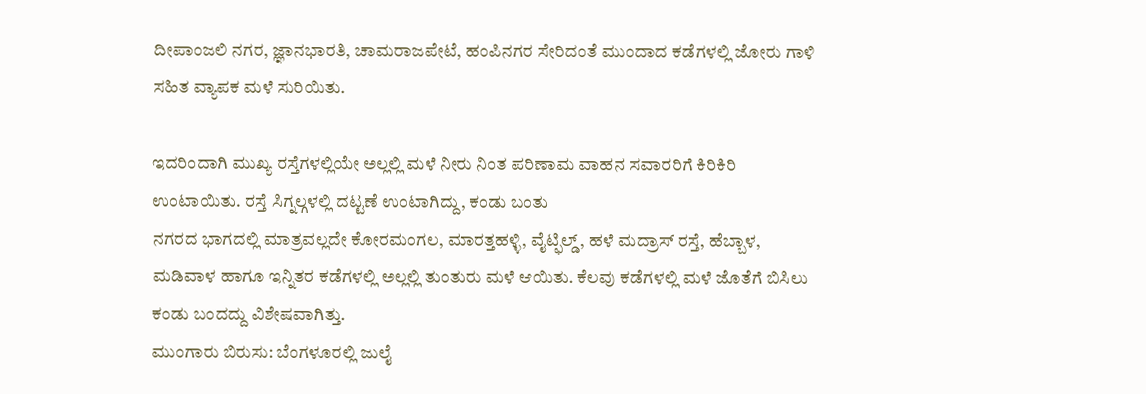ದೀಪಾಂಜಲಿ ನಗರ, ಜ್ಞಾನಭಾರತಿ, ಚಾಮರಾಜಪೇಟೆ, ಹಂಪಿನಗರ ಸೇರಿದಂತೆ ಮುಂದಾದ ಕಡೆಗಳಲ್ಲಿ ಜೋರು ಗಾಳಿ ಸಹಿತ ವ್ಯಾಪಕ ಮಳೆ ಸುರಿಯಿತು.

ಇದರಿಂದಾಗಿ ಮುಖ್ಯ ರಸ್ತೆಗಳಲ್ಲಿಯೇ ಅಲ್ಲಲ್ಲಿ ಮಳೆ ನೀರು ನಿಂತ ಪರಿಣಾಮ ವಾಹನ ಸವಾರರಿಗೆ ಕಿರಿಕಿರಿ ಉಂಟಾಯಿತು. ರಸ್ತೆ ಸಿಗ್ನಲ್ಗಳಲ್ಲಿ ದಟ್ಟಣೆ ಉಂಟಾಗಿದ್ದು, ಕಂಡು ಬಂತು
ನಗರದ ಭಾಗದಲ್ಲಿ ಮಾತ್ರವಲ್ಲದೇ ಕೋರಮಂಗಲ, ಮಾರತ್ತಹಳ್ಳಿ, ವೈಟ್ಫಿಲ್ಡ್, ಹಳೆ ಮದ್ರಾಸ್ ರಸ್ತೆ, ಹೆಬ್ಬಾಳ, ಮಡಿವಾಳ ಹಾಗೂ ಇನ್ನಿತರ ಕಡೆಗಳಲ್ಲಿ ಅಲ್ಲಲ್ಲಿ ತುಂತುರು ಮಳೆ ಆಯಿತು. ಕೆಲವು ಕಡೆಗಳಲ್ಲಿ ಮಳೆ ಜೊತೆಗೆ ಬಿಸಿಲು ಕಂಡು ಬಂದದ್ದು ವಿಶೇಷವಾಗಿತ್ತು.
ಮುಂಗಾರು ಬಿರುಸು: ಬೆಂಗಳೂರಲ್ಲಿ ಜುಲೈ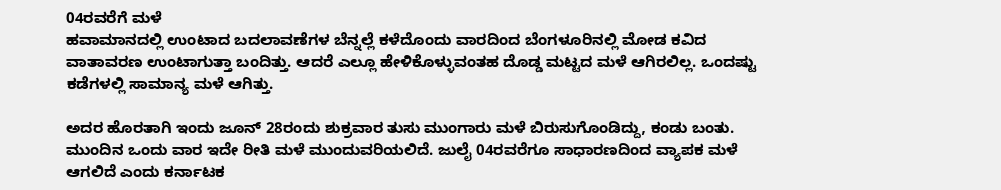04ರವರೆಗೆ ಮಳೆ
ಹವಾಮಾನದಲ್ಲಿ ಉಂಟಾದ ಬದಲಾವಣೆಗಳ ಬೆನ್ನಲ್ಲೆ ಕಳೆದೊಂದು ವಾರದಿಂದ ಬೆಂಗಳೂರಿನಲ್ಲಿ ಮೋಡ ಕವಿದ ವಾತಾವರಣ ಉಂಟಾಗುತ್ತಾ ಬಂದಿತ್ತು. ಆದರೆ ಎಲ್ಲೂ ಹೇಳಿಕೊಳ್ಳುವಂತಹ ದೊಡ್ಡ ಮಟ್ಟದ ಮಳೆ ಆಗಿರಲಿಲ್ಲ. ಒಂದಷ್ಟು ಕಡೆಗಳಲ್ಲಿ ಸಾಮಾನ್ಯ ಮಳೆ ಆಗಿತ್ತು.

ಅದರ ಹೊರತಾಗಿ ಇಂದು ಜೂನ್ 28ರಂದು ಶುಕ್ರವಾರ ತುಸು ಮುಂಗಾರು ಮಳೆ ಬಿರುಸುಗೊಂಡಿದ್ದು, ಕಂಡು ಬಂತು. ಮುಂದಿನ ಒಂದು ವಾರ ಇದೇ ರೀತಿ ಮಳೆ ಮುಂದುವರಿಯಲಿದೆ. ಜುಲೈ 04ರವರೆಗೂ ಸಾಧಾರಣದಿಂದ ವ್ಯಾಪಕ ಮಳೆ ಆಗಲಿದೆ ಎಂದು ಕರ್ನಾಟಕ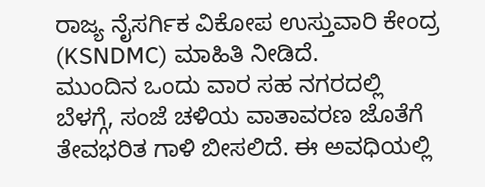ರಾಜ್ಯ ನೈಸರ್ಗಿಕ ವಿಕೋಪ ಉಸ್ತುವಾರಿ ಕೇಂದ್ರ (KSNDMC) ಮಾಹಿತಿ ನೀಡಿದೆ.
ಮುಂದಿನ ಒಂದು ವಾರ ಸಹ ನಗರದಲ್ಲಿ ಬೆಳಗ್ಗೆ, ಸಂಜೆ ಚಳಿಯ ವಾತಾವರಣ ಜೊತೆಗೆ ತೇವಭರಿತ ಗಾಳಿ ಬೀಸಲಿದೆ. ಈ ಅವಧಿಯಲ್ಲಿ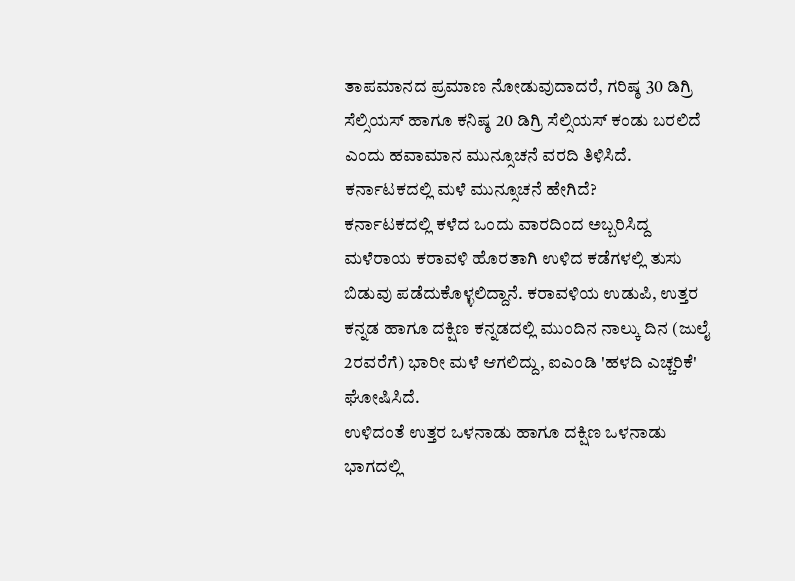ತಾಪಮಾನದ ಪ್ರಮಾಣ ನೋಡುವುದಾದರೆ, ಗರಿಷ್ಠ 30 ಡಿಗ್ರಿ ಸೆಲ್ಸಿಯಸ್ ಹಾಗೂ ಕನಿಷ್ಠ 20 ಡಿಗ್ರಿ ಸೆಲ್ಸಿಯಸ್ ಕಂಡು ಬರಲಿದೆ ಎಂದು ಹವಾಮಾನ ಮುನ್ಸೂಚನೆ ವರದಿ ತಿಳಿಸಿದೆ.
ಕರ್ನಾಟಕದಲ್ಲಿ ಮಳೆ ಮುನ್ಸೂಚನೆ ಹೇಗಿದೆ?
ಕರ್ನಾಟಕದಲ್ಲಿ ಕಳೆದ ಒಂದು ವಾರದಿಂದ ಅಬ್ಬರಿಸಿದ್ದ ಮಳೆರಾಯ ಕರಾವಳಿ ಹೊರತಾಗಿ ಉಳಿದ ಕಡೆಗಳಲ್ಲಿ ತುಸು ಬಿಡುವು ಪಡೆದುಕೊಳ್ಳಲಿದ್ದಾನೆ. ಕರಾವಳಿಯ ಉಡುಪಿ, ಉತ್ತರ ಕನ್ನಡ ಹಾಗೂ ದಕ್ಷಿಣ ಕನ್ನಡದಲ್ಲಿ ಮುಂದಿನ ನಾಲ್ಕು ದಿನ (ಜುಲೈ 2ರವರೆಗೆ) ಭಾರೀ ಮಳೆ ಆಗಲಿದ್ದು, ಐಎಂಡಿ 'ಹಳದಿ ಎಚ್ಚರಿಕೆ' ಘೋಷಿಸಿದೆ.
ಉಳಿದಂತೆ ಉತ್ತರ ಒಳನಾಡು ಹಾಗೂ ದಕ್ಷಿಣ ಒಳನಾಡು ಭಾಗದಲ್ಲಿ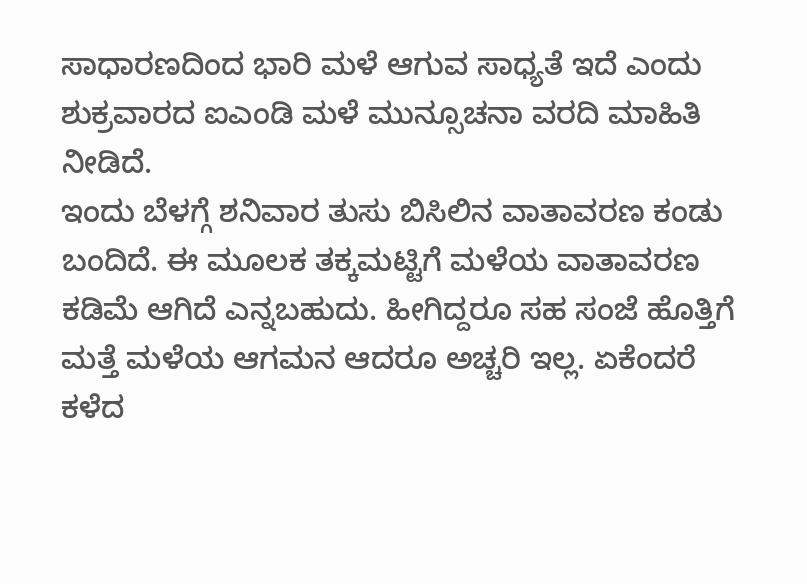ಸಾಧಾರಣದಿಂದ ಭಾರಿ ಮಳೆ ಆಗುವ ಸಾಧ್ಯತೆ ಇದೆ ಎಂದು ಶುಕ್ರವಾರದ ಐಎಂಡಿ ಮಳೆ ಮುನ್ಸೂಚನಾ ವರದಿ ಮಾಹಿತಿ ನೀಡಿದೆ.
ಇಂದು ಬೆಳಗ್ಗೆ ಶನಿವಾರ ತುಸು ಬಿಸಿಲಿನ ವಾತಾವರಣ ಕಂಡು ಬಂದಿದೆ. ಈ ಮೂಲಕ ತಕ್ಕಮಟ್ಟಿಗೆ ಮಳೆಯ ವಾತಾವರಣ ಕಡಿಮೆ ಆಗಿದೆ ಎನ್ನಬಹುದು. ಹೀಗಿದ್ದರೂ ಸಹ ಸಂಜೆ ಹೊತ್ತಿಗೆ ಮತ್ತೆ ಮಳೆಯ ಆಗಮನ ಆದರೂ ಅಚ್ಚರಿ ಇಲ್ಲ. ಏಕೆಂದರೆ ಕಳೆದ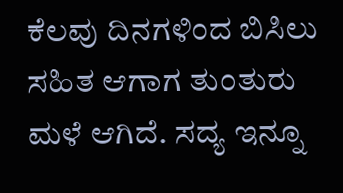ಕೆಲವು ದಿನಗಳಿಂದ ಬಿಸಿಲು ಸಹಿತ ಆಗಾಗ ತುಂತುರು ಮಳೆ ಆಗಿದೆ. ಸದ್ಯ ಇನ್ನೂ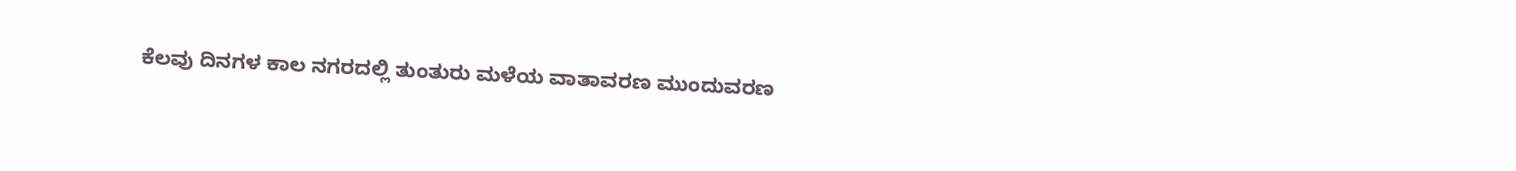ಕೆಲವು ದಿನಗಳ ಕಾಲ ನಗರದಲ್ಲಿ ತುಂತುರು ಮಳೆಯ ವಾತಾವರಣ ಮುಂದುವರಣ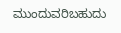ಮುಂದುವರಿಬಹುದು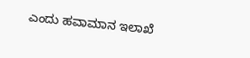ಎಂದು ಹವಾಮಾನ ಇಲಾಖೆ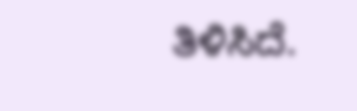ತಿಳಿಸಿದೆ.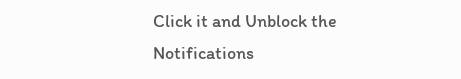Click it and Unblock the Notifications